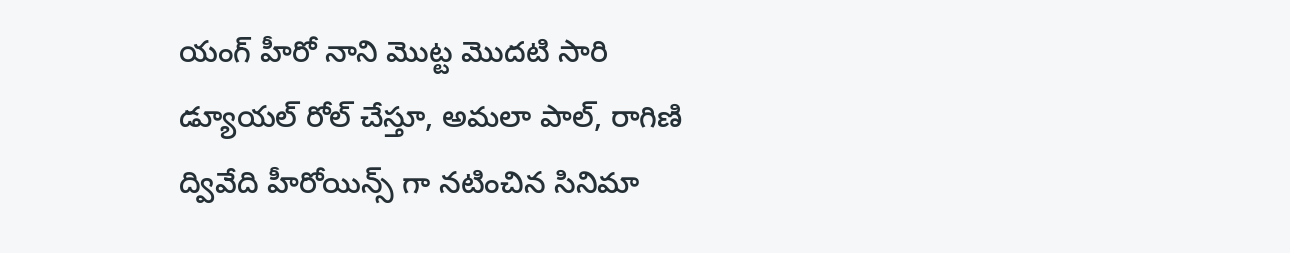యంగ్ హీరో నాని మొట్ట మొదటి సారి డ్యూయల్ రోల్ చేస్తూ, అమలా పాల్, రాగిణి ద్వివేది హీరోయిన్స్ గా నటించిన సినిమా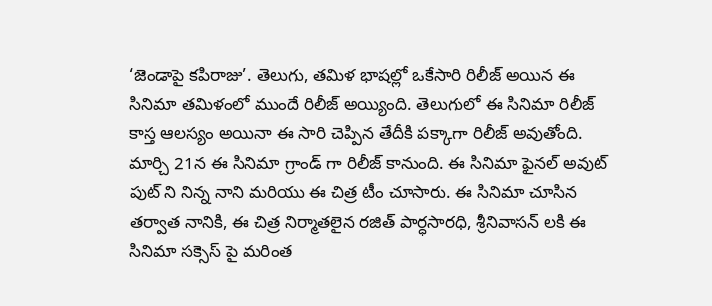‘జెండాపై కపిరాజు’. తెలుగు, తమిళ భాషల్లో ఒకేసారి రిలీజ్ అయిన ఈ సినిమా తమిళంలో ముందే రిలీజ్ అయ్యింది. తెలుగులో ఈ సినిమా రిలీజ్ కాస్త ఆలస్యం అయినా ఈ సారి చెప్పిన తేదీకి పక్కాగా రిలీజ్ అవుతోంది. మార్చి 21న ఈ సినిమా గ్రాండ్ గా రిలీజ్ కానుంది. ఈ సినిమా ఫైనల్ అవుట్ పుట్ ని నిన్న నాని మరియు ఈ చిత్ర టీం చూసారు. ఈ సినిమా చూసిన తర్వాత నానికి, ఈ చిత్ర నిర్మాతలైన రజిత్ పార్ధసారధి, శ్రీనివాసన్ లకి ఈ సినిమా సక్సెస్ పై మరింత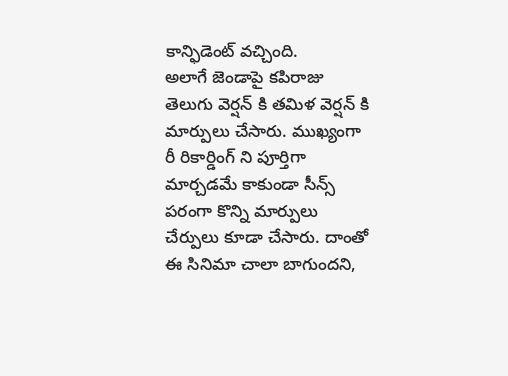కాన్ఫిడెంట్ వచ్చింది.
అలాగే జెండాపై కపిరాజు తెలుగు వెర్షన్ కి తమిళ వెర్షన్ కి మార్పులు చేసారు. ముఖ్యంగా రీ రికార్డింగ్ ని పూర్తిగా మార్చడమే కాకుండా సీన్స్ పరంగా కొన్ని మార్పులు చేర్పులు కూడా చేసారు. దాంతో ఈ సినిమా చాలా బాగుందని,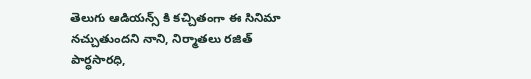తెలుగు ఆడియన్స్ కి కచ్చితంగా ఈ సినిమా నచ్చుతుందని నాని, నిర్మాతలు రజిత్ పార్ధసారధి,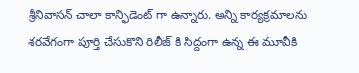శ్రీనివాసన్ చాలా కాన్ఫిడెంట్ గా ఉన్నారు. అన్ని కార్యక్రమాలను శరవేగంగా పూర్తి చేసుకొని రిలీజ్ కి సిద్దంగా ఉన్న ఈ మూవీకి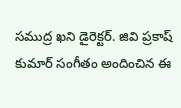సముద్ర ఖని డైరెక్టర్. జివి ప్రకాష్ కుమార్ సంగీతం అందించిన ఈ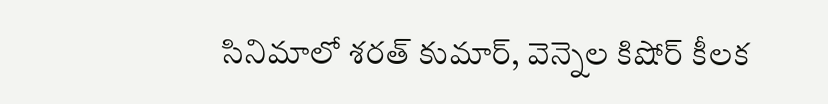సినిమాలో శరత్ కుమార్, వెన్నెల కిషోర్ కీలక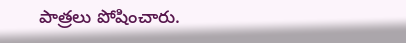పాత్రలు పోషించారు.